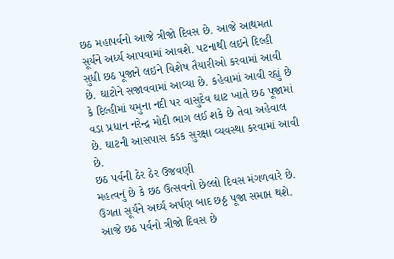છઠ મહાપર્વનો આજે ત્રીજો દિવસ છે. આજે આથમતા સૂર્યને અર્ધ્ય આપવામાં આવશે. પટનાથી લઇને દિલ્હી સુધી છઠ પૂજાને લઇને વિશેષ તૈયારીઓ કરવામાં આવી છે. ઘાટોને સજાવવામાં આવ્યા છે. કહેવામાં આવી રહ્યું છે કે દિલ્હીમાં યમુના નદી પર વાસુદેવ ઘાટ ખાતે છઠ પૂજામાં વડા પ્રધાન નરેન્દ્ર મોદી ભાગ લઈ શકે છે તેવા અહેવાલ છે. ઘાટની આસપાસ કડક સુરક્ષા વ્યવસ્થા કરવામાં આવી છે.
છઠ પર્વની ઠેર ઠેર ઉજવણી
મહત્વનું છે કે છઠ ઉત્સવનો છેલ્લો દિવસ મંગળવારે છે. ઉગતા સૂર્યને અર્ઘ્ય અર્પણ બાદ છઠ્ઠ પૂજા સમાપ્ત થશે. આજે છઠ પર્વનો ત્રીજો દિવસ છે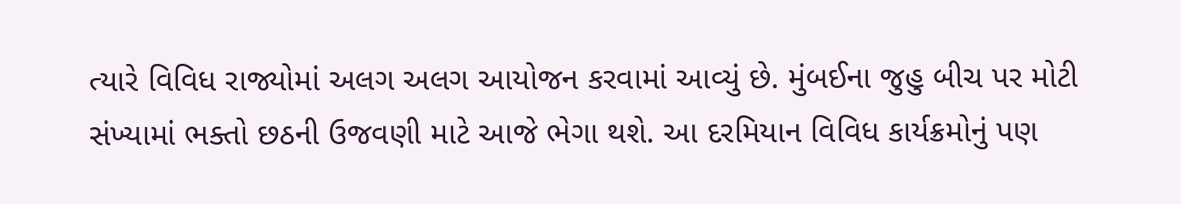ત્યારે વિવિધ રાજ્યોમાં અલગ અલગ આયોજન કરવામાં આવ્યું છે. મુંબઈના જુહુ બીચ પર મોટી સંખ્યામાં ભક્તો છઠની ઉજવણી માટે આજે ભેગા થશે. આ દરમિયાન વિવિધ કાર્યક્રમોનું પણ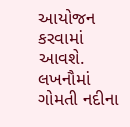આયોજન કરવામાં આવશે. લખનૌમાં ગોમતી નદીના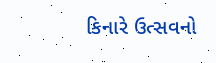કિનારે ઉત્સવનો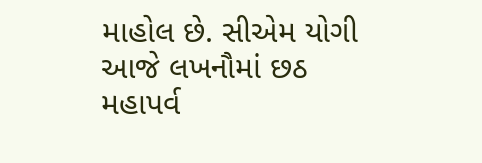માહોલ છે. સીએમ યોગી આજે લખનૌમાં છઠ મહાપર્વ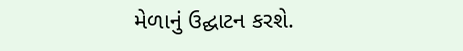મેળાનું ઉદ્ઘાટન કરશે.